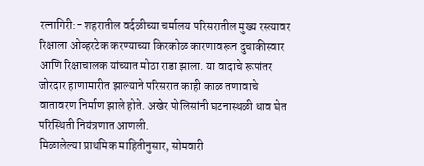रत्नागिरी:- शहरातील वर्दळीच्या चर्मालय परिसरातील मुख्य रस्त्यावर रिक्षाला ओव्हरटेक करण्याच्या किरकोळ कारणावरून दुचाकीस्वार आणि रिक्षाचालक यांच्यात मोठा राडा झाला. या वादाचे रूपांतर जोरदार हाणामारीत झाल्याने परिसरात काही काळ तणावाचे वातावरण निर्माण झाले होते. अखेर पोलिसांनी घटनास्थळी धाव घेत परिस्थिती नियंत्रणात आणली.
मिळालेल्या प्राथमिक माहितीनुसार, सोमवारी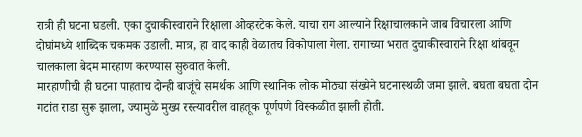रात्री ही घटना घडली. एका दुचाकीस्वाराने रिक्षाला ओव्हरटेक केले. याचा राग आल्याने रिक्षाचालकाने जाब विचारला आणि दोघांमध्ये शाब्दिक चकमक उडाली. मात्र, हा वाद काही वेळातच विकोपाला गेला. रागाच्या भरात दुचाकीस्वाराने रिक्षा थांबवून चालकाला बेदम मारहाण करण्यास सुरुवात केली.
मारहाणीची ही घटना पाहताच दोन्ही बाजूंचे समर्थक आणि स्थानिक लोक मोठ्या संख्येने घटनास्थळी जमा झाले. बघता बघता दोन गटांत राडा सुरू झाला, ज्यामुळे मुख्य रस्त्यावरील वाहतूक पूर्णपणे विस्कळीत झाली होती.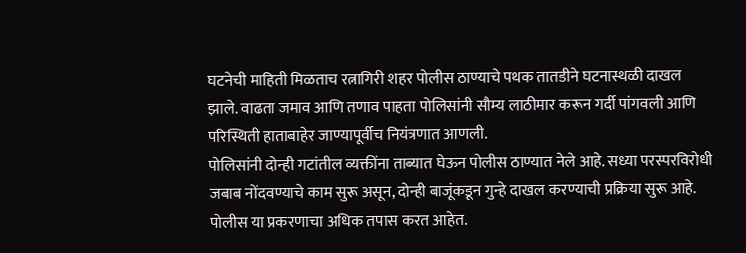घटनेची माहिती मिळताच रत्नागिरी शहर पोलीस ठाण्याचे पथक तातडीने घटनास्थळी दाखल झाले. वाढता जमाव आणि तणाव पाहता पोलिसांनी सौम्य लाठीमार करून गर्दी पांगवली आणि परिस्थिती हाताबाहेर जाण्यापूर्वीच नियंत्रणात आणली.
पोलिसांनी दोन्ही गटांतील व्यक्तींना ताब्यात घेऊन पोलीस ठाण्यात नेले आहे. सध्या परस्परविरोधी जबाब नोंदवण्याचे काम सुरू असून, दोन्ही बाजूंकडून गुन्हे दाखल करण्याची प्रक्रिया सुरू आहे. पोलीस या प्रकरणाचा अधिक तपास करत आहेत.